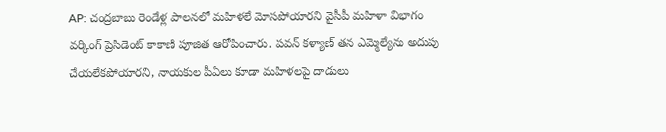AP: చంద్రబాబు రెండేళ్ల పాలనలో మహిళలే మోసపోయారని వైసీపీ మహిళా విభాగం వర్కింగ్ ప్రెసిడెంట్ కాకాణి పూజిత ఆరోపించారు. పవన్ కళ్యాణ్ తన ఎమ్మెల్యేను అదుపు చేయలేకపోయారని, నాయకుల పీఏలు కూడా మహిళలపై దాడులు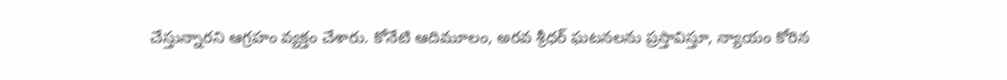చేస్తున్నారని ఆగ్రహం వ్యక్తం చేశారు. కోనేటి ఆదిమూలం, అరవ శ్రీధర్ ఘటనలను ప్రస్తావిస్తూ, న్యాయం కోరిన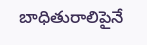బాధితురాలిపైనే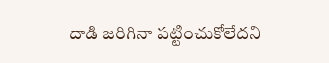దాడి జరిగినా పట్టించుకోలేదని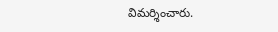విమర్శించారు.